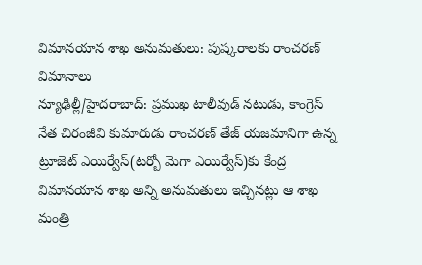విమానయాన శాఖ అనుమతులు: పుష్కరాలకు రాంచరణ్ విమానాలు
న్యూఢిల్లీ/హైదరాబాద్: ప్రముఖ టాలీవుడ్ నటుడు, కాంగ్రెస్ నేత చిరంజీవి కుమారుడు రాంచరణ్ తేజ్ యజమానిగా ఉన్న ట్రూజెట్ ఎయిర్వేస్(టర్బో మెగా ఎయిర్వేస్)కు కేంద్ర విమానయాన శాఖ అన్ని అనుమతులు ఇచ్చినట్లు ఆ శాఖ మంత్రి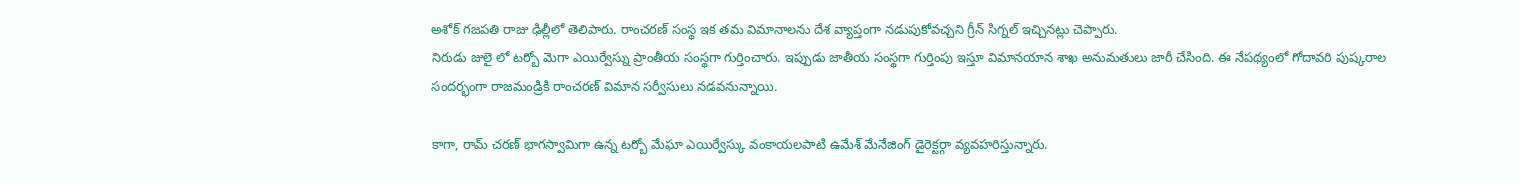అశోక్ గజపతి రాజు ఢిల్లీలో తెలిపారు. రాంచరణ్ సంస్థ ఇక తమ విమానాలను దేశ వ్యాప్తంగా నడుపుకోవచ్చని గ్రీన్ సిగ్నల్ ఇచ్చినట్లు చెప్పారు.
నిరుడు జులై లో టర్బో మెగా ఎయిర్వేస్ను ప్రాంతీయ సంస్థగా గుర్తించారు. ఇప్పుడు జాతీయ సంస్థగా గుర్తింపు ఇస్తూ విమానయాన శాఖ అనుమతులు జారీ చేసింది. ఈ నేపథ్యంలో గోదావరి పుష్కరాల సందర్భంగా రాజమండ్రికి రాంచరణ్ విమాన సర్వీసులు నడవనున్నాయి.

కాగా, రామ్ చరణ్ భాగస్వామిగా ఉన్న టర్బో మేఘా ఎయిర్వేస్కు వంకాయలపాటి ఉమేశ్ మేనేజింగ్ డైరెక్టర్గా వ్యవహరిస్తున్నారు.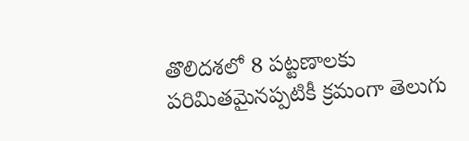తొలిదశలో 8 పట్టణాలకు పరిమితమైనప్పటికీ క్రమంగా తెలుగు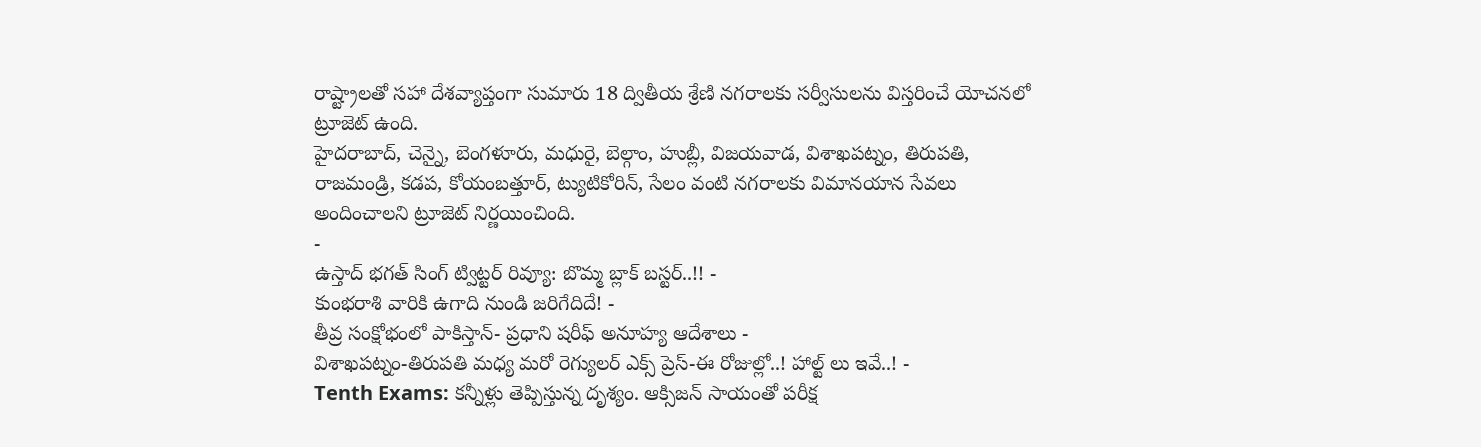రాష్ట్రాలతో సహా దేశవ్యాప్తంగా సుమారు 18 ద్వితీయ శ్రేణి నగరాలకు సర్వీసులను విస్తరించే యోచనలో ట్రూజెట్ ఉంది.
హైదరాబాద్, చెన్నై, బెంగళూరు, మధురై, బెల్గాం, హుబ్లీ, విజయవాడ, విశాఖపట్నం, తిరుపతి, రాజమండ్రి, కడప, కోయంబత్తూర్, ట్యుటికోరిన్, సేలం వంటి నగరాలకు విమానయాన సేవలు అందించాలని ట్రూజెట్ నిర్ణయించింది.
-
ఉస్తాద్ భగత్ సింగ్ ట్విట్టర్ రివ్యూ: బొమ్మ బ్లాక్ బస్టర్..!! -
కుంభరాశి వారికి ఉగాది నుండి జరిగేదిదే! -
తీవ్ర సంక్షోభంలో పాకిస్తాన్- ప్రధాని షరీఫ్ అనూహ్య ఆదేశాలు -
విశాఖపట్నం-తిరుపతి మధ్య మరో రెగ్యులర్ ఎక్స్ ప్రెస్-ఈ రోజుల్లో..! హాల్ట్ లు ఇవే..! -
Tenth Exams: కన్నీళ్లు తెప్పిస్తున్న దృశ్యం. ఆక్సిజన్ సాయంతో పరీక్ష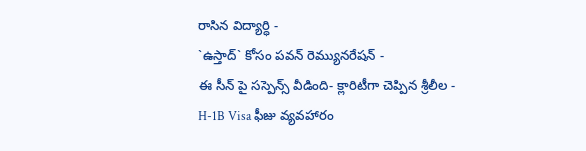రాసిన విద్యార్ధి -
`ఉస్తాద్` కోసం పవన్ రెమ్యునరేషన్ -
ఈ సీన్ పై సస్పెన్స్ వీడింది- క్లారిటీగా చెప్పిన శ్రీలీల -
H-1B Visa ఫీజు వ్యవహారం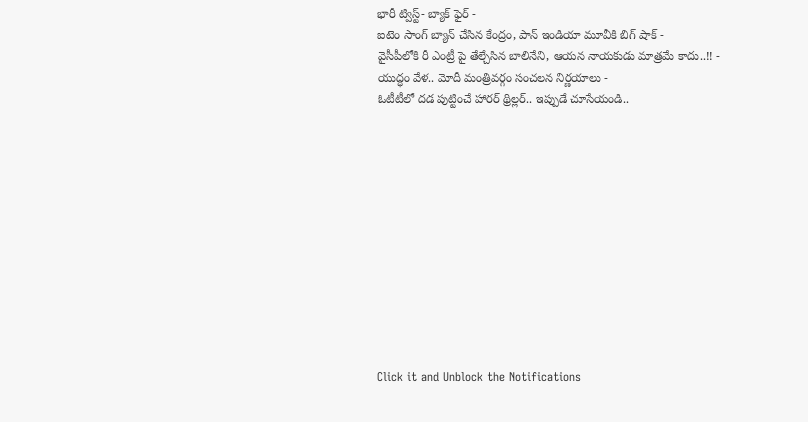భారీ ట్విస్ట్- బ్యాక్ ఫైర్ -
ఐటెం సాంగ్ బ్యాన్ చేసిన కేంద్రం, పాన్ ఇండియా మూవీకి బిగ్ షాక్ -
వైసీపీలోకి రీ ఎంట్రీ పై తేల్చేసిన బాలినేని, ఆయన నాయకుడు మాత్రమే కాదు..!! -
యుద్ధం వేళ.. మోదీ మంత్రివర్గం సంచలన నిర్ణయాలు -
ఓటీటీలో దడ పుట్టించే హారర్ థ్రిల్లర్.. ఇప్పుడే చూసేయండి..












Click it and Unblock the Notifications